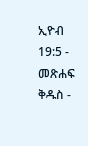ኢዮብ 19:5 - መጽሐፍ ቅዱስ -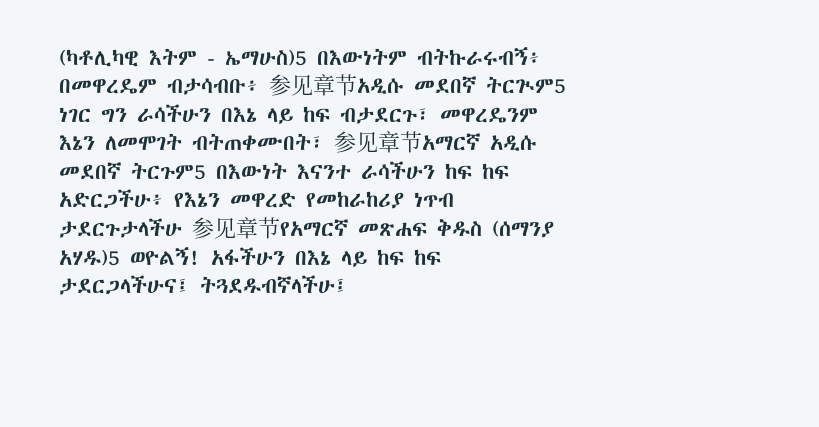(ካቶሊካዊ እትም - ኤማሁስ)5 በእውነትም ብትኩራሩብኝ፥ በመዋረዴም ብታሳብቡ፥ 参见章节አዲሱ መደበኛ ትርጒም5 ነገር ግን ራሳችሁን በእኔ ላይ ከፍ ብታደርጉ፣ መዋረዴንም እኔን ለመሞገት ብትጠቀሙበት፣ 参见章节አማርኛ አዲሱ መደበኛ ትርጉም5 በእውነት እናንተ ራሳችሁን ከፍ ከፍ አድርጋችሁ፥ የእኔን መዋረድ የመከራከሪያ ነጥብ ታደርጉታላችሁ 参见章节የአማርኛ መጽሐፍ ቅዱስ (ሰማንያ አሃዱ)5 ወዮልኝ! አፋችሁን በእኔ ላይ ከፍ ከፍ ታደርጋላችሁና፤ ትጓደዱብኛላችሁ፤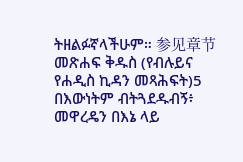ትዘልፉኛላችሁም። 参见章节መጽሐፍ ቅዱስ (የብሉይና የሐዲስ ኪዳን መጻሕፍት)5 በእውነትም ብትጓደዱብኝ፥ መዋረዴን በእኔ ላይ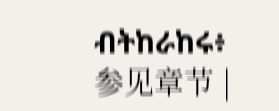ብትከራከሩ፥ 参见章节 |